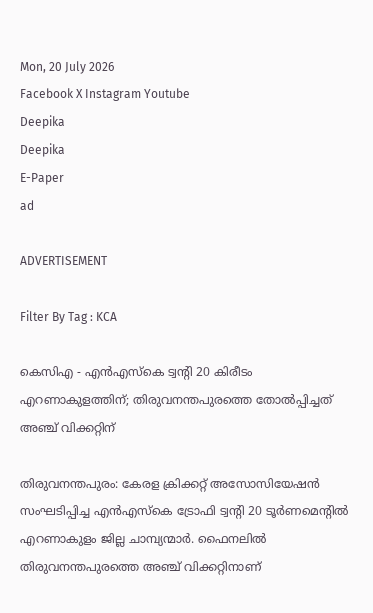Mon, 20 July 2026
Facebook X Instagram Youtube
Deepika
Deepika
E-Paper
ad

ADVERTISEMENT

Filter By Tag : KCA

കെസിഎ - എൻഎസ്കെ ട്വന്‍റി 20 കിരീടം എറണാകുളത്തിന്; തിരുവനന്തപുരത്തെ തോൽപ്പിച്ചത് അഞ്ച് വിക്കറ്റിന്

തിരുവനന്തപുരം: കേരള ക്രിക്കറ്റ് അസോസിയേഷൻ സംഘടിപ്പിച്ച എൻഎസ്കെ ട്രോഫി ട്വന്‍റി 20 ടൂർണമെന്‍റിൽ എറണാകുളം ജില്ല ചാമ്പ്യന്മാർ. ഫൈനലിൽ തിരുവനന്തപുരത്തെ അഞ്ച് വിക്കറ്റിനാണ്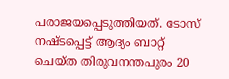പരാജയപ്പെടുത്തിയത്. ടോസ് നഷ്ടപ്പെട്ട് ആദ്യം ബാറ്റ് ചെയ്ത തിരുവനന്തപുരം 20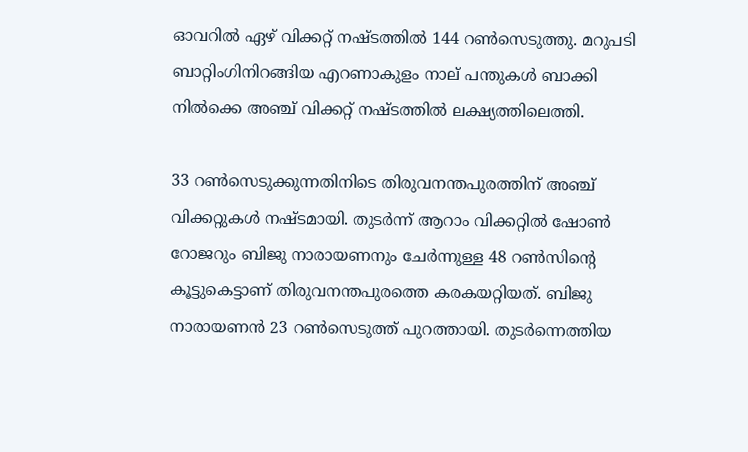ഓവറിൽ ഏഴ് വിക്കറ്റ് നഷ്ടത്തിൽ 144 റൺസെടുത്തു. മറുപടി ബാറ്റിംഗിനിറങ്ങിയ എറണാകുളം നാല് പന്തുകൾ ബാക്കി നിൽക്കെ അഞ്ച് വിക്കറ്റ് നഷ്ടത്തിൽ ലക്ഷ്യത്തിലെത്തി.

33 റൺസെടുക്കുന്നതിനിടെ തിരുവനന്തപുരത്തിന് അഞ്ച് വിക്കറ്റുകൾ നഷ്ടമായി. തുടർന്ന് ആറാം വിക്കറ്റിൽ ഷോൺ റോജറും ബിജു നാരായണനും ചേർന്നുള്ള 48 റൺസിന്‍റെ കൂട്ടുകെട്ടാണ് തിരുവനന്തപുരത്തെ കരകയറ്റിയത്. ബിജു നാരായണൻ 23 റൺസെടുത്ത് പുറത്തായി. തുടർന്നെത്തിയ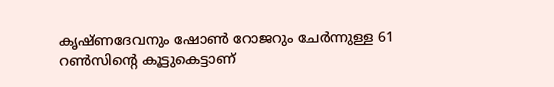കൃഷ്ണദേവനും ഷോൺ റോജറും ചേർന്നുള്ള 61 റൺസിന്‍റെ കൂട്ടുകെട്ടാണ്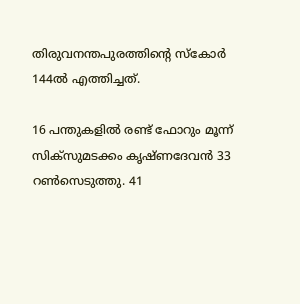തിരുവനന്തപുരത്തിന്‍റെ സ്കോർ 144ൽ എത്തിച്ചത്.

16 പന്തുകളിൽ രണ്ട് ഫോറും മൂന്ന് സിക്സുമടക്കം കൃഷ്ണദേവൻ 33 റൺസെടുത്തു. 41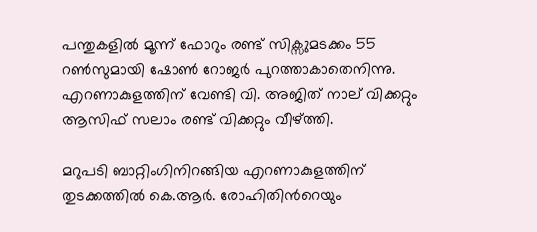പന്തുകളിൽ മൂന്ന് ഫോറും രണ്ട് സിക്സുമടക്കം 55 റൺസുമായി ഷോൺ റോജർ പുറത്താകാതെനിന്നു. എറണാകുളത്തിന് വേണ്ടി വി. അജിത് നാല് വിക്കറ്റും ആസിഫ് സലാം രണ്ട് വിക്കറ്റും വീഴ്ത്തി.

മറുപടി ബാറ്റിംഗിനിറങ്ങിയ എറണാകുളത്തിന് തുടക്കത്തിൽ കെ.ആർ. രോഹിതിന്‍റെയും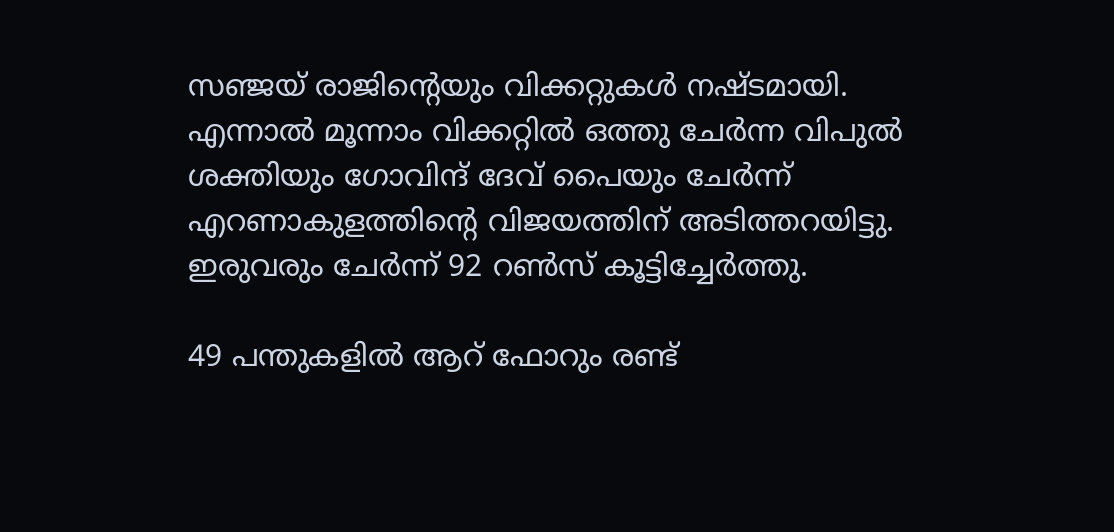സഞ്ജയ് രാജിന്‍റെയും വിക്കറ്റുകൾ നഷ്ടമായി. എന്നാൽ മൂന്നാം വിക്കറ്റിൽ ഒത്തു ചേർന്ന വിപുൽ ശക്തിയും ഗോവിന്ദ് ദേവ് പൈയും ചേർന്ന് എറണാകുളത്തിന്‍റെ വിജയത്തിന് അടിത്തറയിട്ടു. ഇരുവരും ചേർന്ന് 92 റൺസ് കൂട്ടിച്ചേർത്തു.

49 പന്തുകളിൽ ആറ് ഫോറും രണ്ട്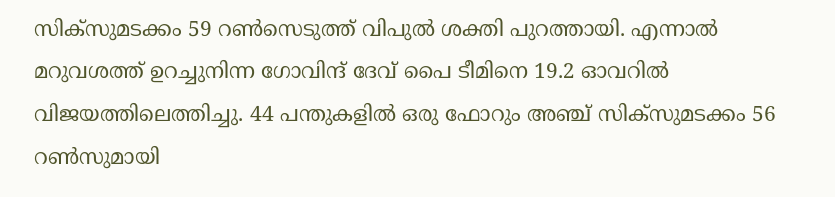സിക്സുമടക്കം 59 റൺസെടുത്ത് വിപുൽ ശക്തി പുറത്തായി. എന്നാൽ മറുവശത്ത് ഉറച്ചുനിന്ന ഗോവിന്ദ് ദേവ് പൈ ടീമിനെ 19.2 ഓവറിൽ വിജയത്തിലെത്തിച്ചു. 44 പന്തുകളിൽ ഒരു ഫോറും അഞ്ച് സിക്സുമടക്കം 56 റൺസുമായി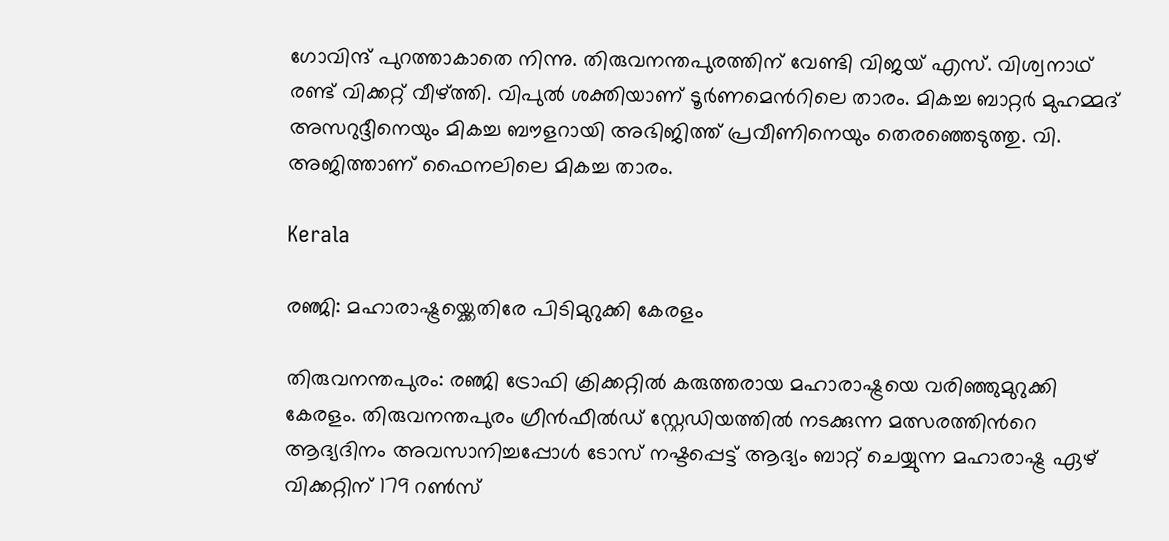ഗോവിന്ദ് പുറത്താകാതെ നിന്നു. തിരുവനന്തപുരത്തിന് വേണ്ടി വിജയ് എസ്. വിശ്വനാഥ് രണ്ട് വിക്കറ്റ് വീഴ്ത്തി. വിപുൽ ശക്തിയാണ് ടൂർണമെന്‍റിലെ താരം. മികച്ച ബാറ്റർ മുഹമ്മദ് അസറുദ്ദീനെയും മികച്ച ബൗളറായി അഭിജിത്ത് പ്രവീണിനെയും തെരഞ്ഞെടുത്തു. വി. അജിത്താണ് ഫൈനലിലെ മികച്ച താരം.

Kerala

രഞ്ജി: മഹാരാഷ്ട്രയ്ക്കെതിരേ പിടിമുറുക്കി കേരളം

തിരുവനന്തപുരം: രഞ്ജി ട്രോഫി ക്രിക്കറ്റിൽ കരുത്തരായ മഹാരാഷ്ട്രയെ വരിഞ്ഞുമുറുക്കി കേരളം. തിരുവനന്തപുരം ഗ്രീൻഫീൽഡ് സ്റ്റേഡിയത്തിൽ നടക്കുന്ന മത്സരത്തിന്‍റെ ആദ്യദിനം അവസാനിച്ചപ്പോൾ ടോസ് നഷ്ടപ്പെട്ട് ആദ്യം ബാറ്റ് ചെയ്യുന്ന മഹാരാഷ്ട്ര ഏഴ് വിക്കറ്റിന് 179 റൺസ്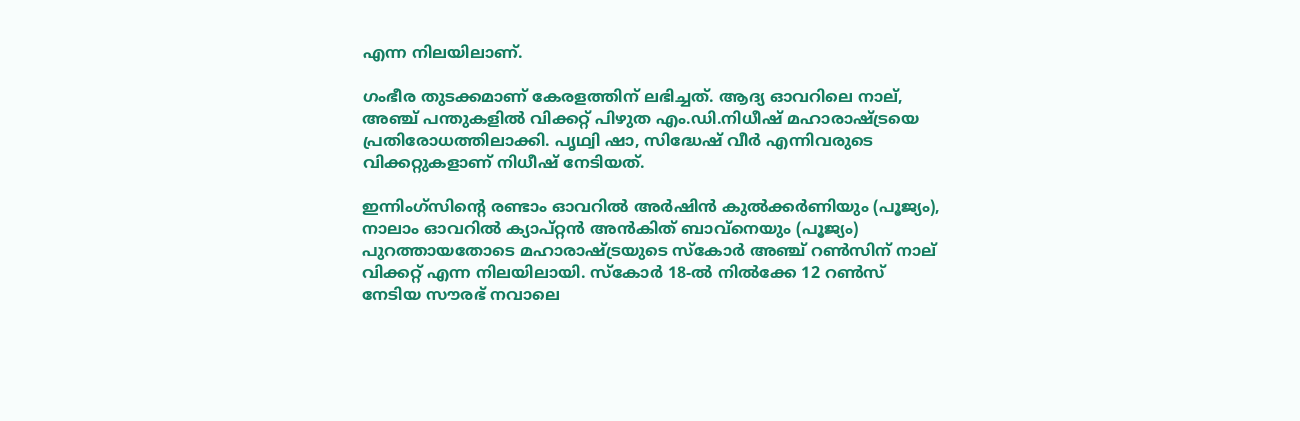എന്ന നിലയിലാണ്.

ഗംഭീര തുടക്കമാണ് കേരളത്തിന് ലഭിച്ചത്. ആദ്യ ഓവറിലെ നാല്, അഞ്ച് പന്തുകളിൽ വിക്കറ്റ് പിഴുത എം.ഡി.നിധീഷ് മഹാരാഷ്ട്രയെ പ്രതിരോധത്തിലാക്കി. പൃഥ്വി ഷാ, സിദ്ധേഷ് വീർ എന്നിവരുടെ വിക്കറ്റുകളാണ് നിധീഷ് നേടിയത്.

ഇന്നിംഗ്സിന്‍റെ രണ്ടാം ഓവറിൽ അർഷിൻ കുൽക്കർണിയും (പൂജ്യം), നാലാം ഓവറിൽ ക്യാപ്റ്റൻ അൻകിത് ബാവ്‌നെയും (പൂജ്യം) പുറത്തായതോടെ മഹാരാഷ്ട്രയുടെ സ്കോർ അഞ്ച് റൺസിന് നാല് വിക്കറ്റ് എന്ന നിലയിലായി. സ്കോർ 18-ൽ നിൽക്കേ 12 റൺസ് നേടിയ സൗരഭ് നവാലെ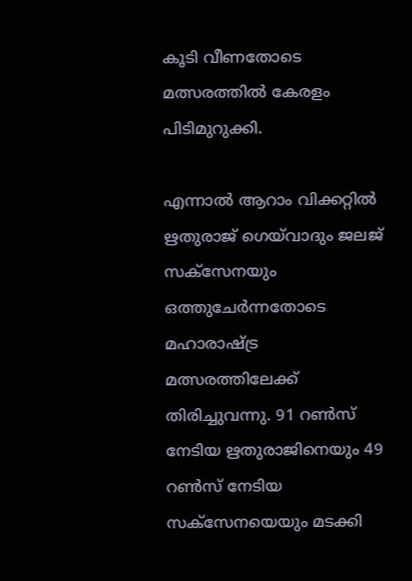കൂടി വീണതോടെ മത്സരത്തിൽ കേരളം പിടിമുറുക്കി.

എന്നാൽ ആറാം വിക്കറ്റിൽ ഋതുരാജ് ഗെയ്‌വാദും ജലജ് സക്സേനയും ഒത്തുചേർന്നതോടെ മഹാരാഷ്ട്ര മത്സരത്തിലേക്ക് തിരിച്ചുവന്നു. 91 റൺസ് നേടിയ ഋതുരാജിനെയും 49 റൺസ് നേടിയ സക്സേനയെയും മടക്കി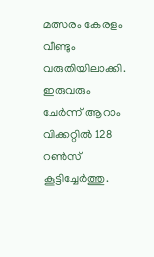മത്സരം കേരളം വീണ്ടും വരുതിയിലാക്കി. ഇരുവരും ചേർന്ന് ആറാം വിക്കറ്റിൽ 128 റൺസ് കൂട്ടിച്ചേർത്തു.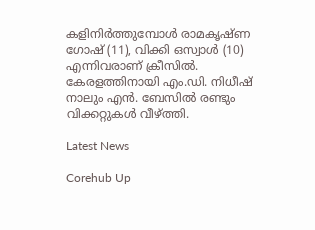കളിനിർത്തുമ്പോൾ രാമകൃഷ്ണ ഗോഷ് (11), വിക്കി ഒസ്വാൾ (10) എന്നിവരാണ് ക്രീസിൽ. കേരളത്തിനായി എം.ഡി. നിധീഷ് നാലും എൻ. ബേസിൽ രണ്ടും വിക്കറ്റുകൾ വീഴ്ത്തി.

Latest News

Corehub Up